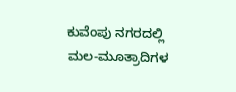ಕುವೆಂಪು ನಗರದಲ್ಲಿ ಮಲ-ಮೂತ್ರಾದಿಗಳ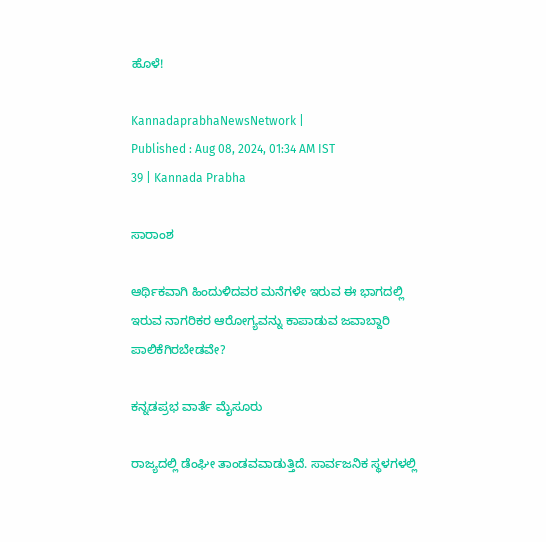ಹೊಳೆ!

KannadaprabhaNewsNetwork |
Published : Aug 08, 2024, 01:34 AM IST
39 | Kannada Prabha

ಸಾರಾಂಶ

ಆರ್ಥಿಕವಾಗಿ ಹಿಂದುಳಿದವರ ಮನೆಗಳೇ ಇರುವ ಈ ಭಾಗದಲ್ಲಿ ಇರುವ ನಾಗರಿಕರ ಆರೋಗ್ಯವನ್ನು ಕಾಪಾಡುವ ಜವಾಬ್ದಾರಿ ಪಾಲಿಕೆಗಿರಬೇಡವೇ?

ಕನ್ನಡಪ್ರಭ ವಾರ್ತೆ ಮೈಸೂರು

ರಾಜ್ಯದಲ್ಲಿ ಡೆಂಘೀ ತಾಂಡವವಾಡುತ್ತಿದೆ. ಸಾರ್ವಜನಿಕ ಸ್ಥಳಗಳಲ್ಲಿ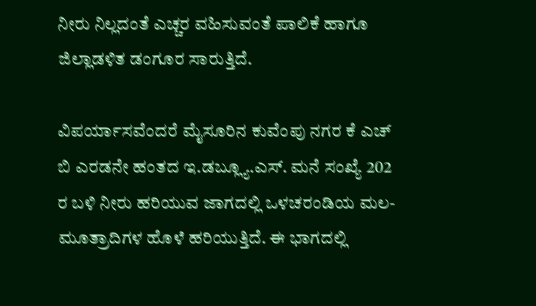ನೀರು ನಿಲ್ಲದಂತೆ ಎಚ್ಚರ ವಹಿಸುವಂತೆ ಪಾಲಿಕೆ ಹಾಗೂ ಜಿಲ್ಲಾಡಳಿತ ಡಂಗೂರ ಸಾರುತ್ತಿದೆ.

ವಿಪರ್ಯಾಸವೆಂದರೆ ಮೈಸೂರಿನ ಕುವೆಂಪು ನಗರ ಕೆ ಎಚ್ ಬಿ ಎರಡನೇ ಹಂತದ ಇ.ಡಬ್ಲ್ಯೂ.ಎಸ್. ಮನೆ ಸಂಖ್ಯೆ 202 ರ ಬಳಿ ನೀರು ಹರಿಯುವ ಜಾಗದಲ್ಲಿ ಒಳಚರಂಡಿಯ ಮಲ-ಮೂತ್ರಾದಿಗಳ ಹೊಳೆ ಹರಿಯುತ್ತಿದೆ. ಈ ಭಾಗದಲ್ಲಿ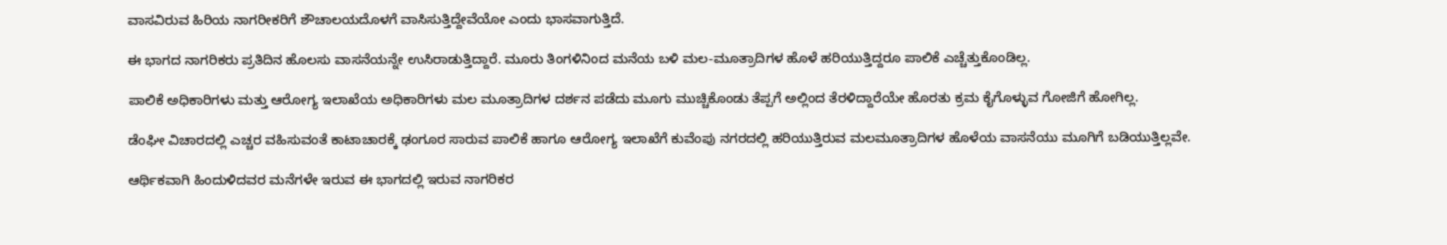ವಾಸವಿರುವ ಹಿರಿಯ ನಾಗರೀಕರಿಗೆ ಶೌಚಾಲಯದೊಳಗೆ ವಾಸಿಸುತ್ತಿದ್ದೇವೆಯೋ ಎಂದು ಭಾಸವಾಗುತ್ತಿದೆ.

ಈ ಭಾಗದ ನಾಗರಿಕರು ಪ್ರತಿದಿನ ಹೊಲಸು ವಾಸನೆಯನ್ನೇ ಉಸಿರಾಡುತ್ತಿದ್ದಾರೆ. ಮೂರು ತಿಂಗಳಿನಿಂದ ಮನೆಯ ಬಳಿ ಮಲ-ಮೂತ್ರಾದಿಗಳ ಹೊಳೆ ಹರಿಯುತ್ತಿದ್ದರೂ ಪಾಲಿಕೆ ಎಚ್ಚೆತ್ತುಕೊಂಡಿಲ್ಲ.

ಪಾಲಿಕೆ ಅಧಿಕಾರಿಗಳು ಮತ್ತು ಆರೋಗ್ಯ ಇಲಾಖೆಯ ಅಧಿಕಾರಿಗಳು ಮಲ ಮೂತ್ರಾದಿಗಳ ದರ್ಶನ ಪಡೆದು ಮೂಗು ಮುಚ್ಚಿಕೊಂಡು ತೆಪ್ಪಗೆ ಅಲ್ಲಿಂದ ತೆರಳಿದ್ದಾರೆಯೇ ಹೊರತು ಕ್ರಮ ಕೈಗೊಳ್ಳುವ ಗೋಜಿಗೆ ಹೋಗಿಲ್ಲ.

ಡೆಂಘೀ ವಿಚಾರದಲ್ಲಿ ಎಚ್ಚರ ವಹಿಸುವಂತೆ ಕಾಟಾಚಾರಕ್ಕೆ ಢಂಗೂರ ಸಾರುವ ಪಾಲಿಕೆ ಹಾಗೂ ಆರೋಗ್ಯ ಇಲಾಖೆಗೆ ಕುವೆಂಪು ನಗರದಲ್ಲಿ ಹರಿಯುತ್ತಿರುವ ಮಲಮೂತ್ರಾದಿಗಳ ಹೊಳೆಯ ವಾಸನೆಯು ಮೂಗಿಗೆ ಬಡಿಯುತ್ತಿಲ್ಲವೇ.

ಆರ್ಥಿಕವಾಗಿ ಹಿಂದುಳಿದವರ ಮನೆಗಳೇ ಇರುವ ಈ ಭಾಗದಲ್ಲಿ ಇರುವ ನಾಗರಿಕರ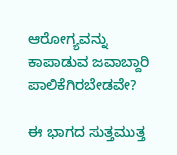ಆರೋಗ್ಯವನ್ನು ಕಾಪಾಡುವ ಜವಾಬ್ದಾರಿ ಪಾಲಿಕೆಗಿರಬೇಡವೇ?

ಈ ಭಾಗದ ಸುತ್ತಮುತ್ತ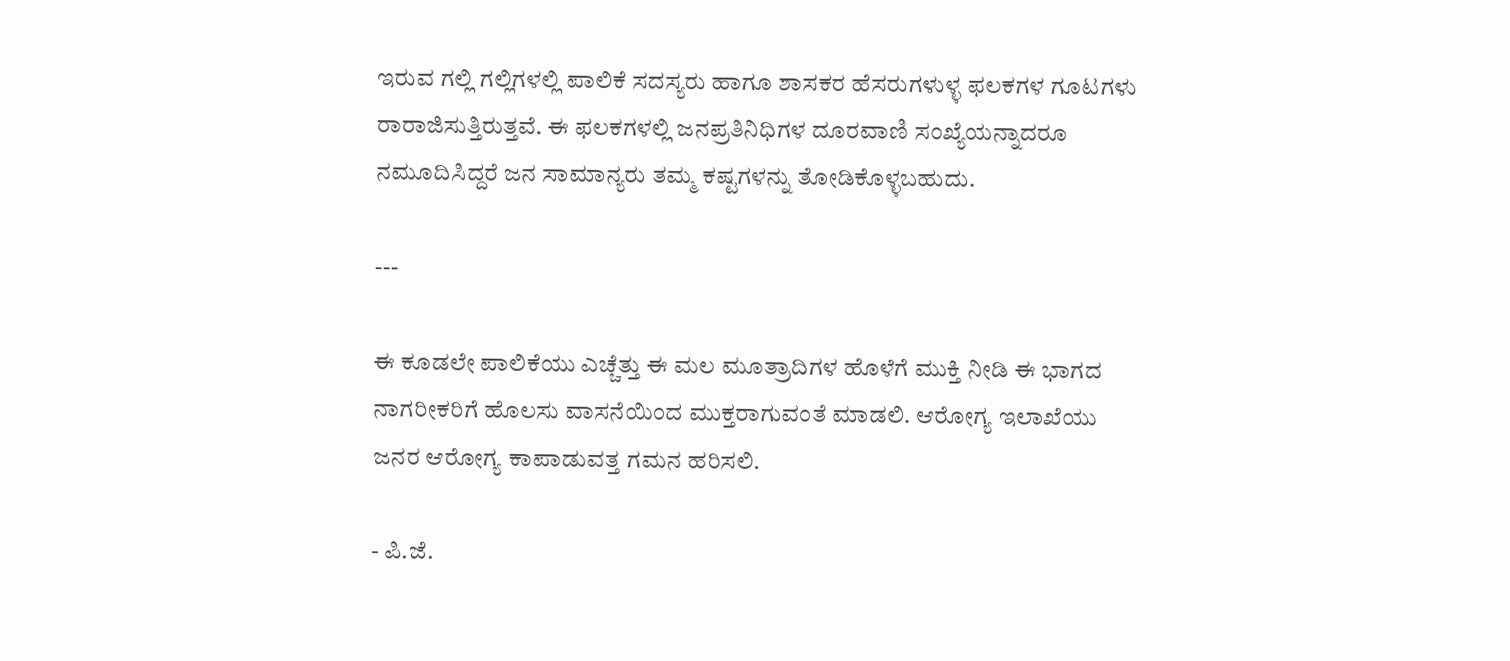ಇರುವ ಗಲ್ಲಿ ಗಲ್ಲಿಗಳಲ್ಲಿ ಪಾಲಿಕೆ ಸದಸ್ಯರು ಹಾಗೂ ಶಾಸಕರ ಹೆಸರುಗಳುಳ್ಳ ಫಲಕಗಳ ಗೂಟಗಳು ರಾರಾಜಿಸುತ್ತಿರುತ್ತವೆ. ಈ ಫಲಕಗಳಲ್ಲಿ ಜನಪ್ರತಿನಿಧಿಗಳ ದೂರವಾಣಿ ಸಂಖ್ಯೆಯನ್ನಾದರೂ ನಮೂದಿಸಿದ್ದರೆ ಜನ ಸಾಮಾನ್ಯರು ತಮ್ಮ ಕಷ್ಟಗಳನ್ನು ತೋಡಿಕೊಳ್ಳಬಹುದು.

---

ಈ ಕೂಡಲೇ ಪಾಲಿಕೆಯು ಎಚ್ಚೆತ್ತು ಈ ಮಲ ಮೂತ್ರಾದಿಗಳ ಹೊಳೆಗೆ ಮುಕ್ತಿ ನೀಡಿ ಈ ಭಾಗದ ನಾಗರೀಕರಿಗೆ ಹೊಲಸು ವಾಸನೆಯಿಂದ ಮುಕ್ತರಾಗುವಂತೆ ಮಾಡಲಿ. ಆರೋಗ್ಯ ಇಲಾಖೆಯು ಜನರ ಆರೋಗ್ಯ ಕಾಪಾಡುವತ್ತ ಗಮನ ಹರಿಸಲಿ.

- ಪಿ.ಜೆ.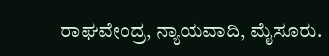ರಾಘವೇಂದ್ರ, ನ್ಯಾಯವಾದಿ, ಮೈಸೂರು.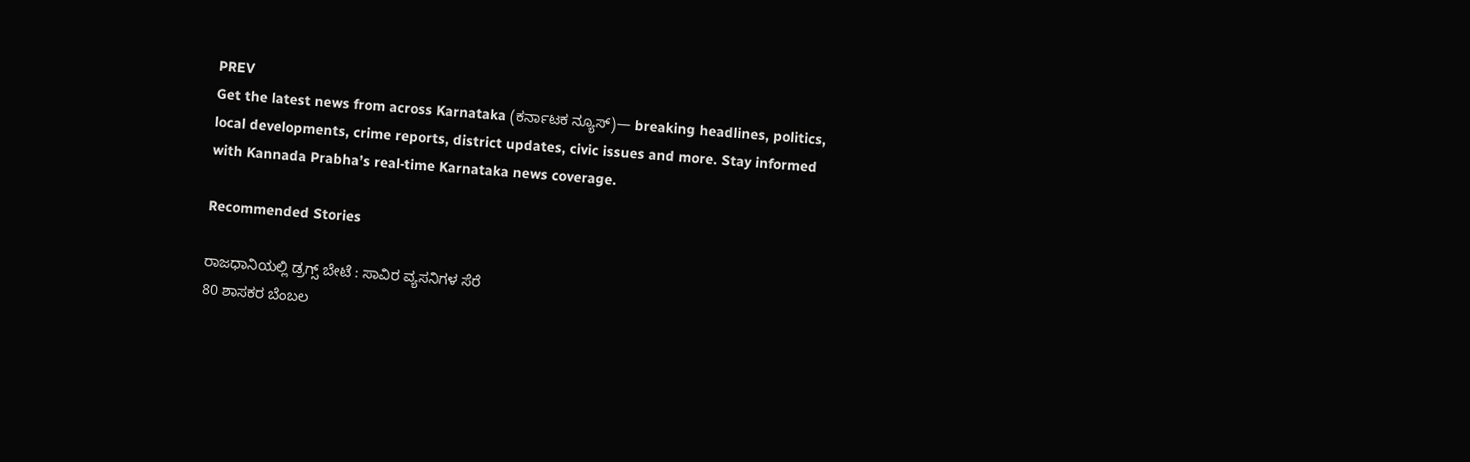PREV
Get the latest news from across Karnataka (ಕರ್ನಾಟಕ ನ್ಯೂಸ್)— breaking headlines, politics, local developments, crime reports, district updates, civic issues and more. Stay informed with Kannada Prabha’s real‑time Karnataka news coverage.

Recommended Stories

ರಾಜಧಾನಿಯಲ್ಲಿ ಡ್ರಗ್ಸ್ ಬೇಟೆ : ಸಾವಿರ ವ್ಯಸನಿಗಳ ಸೆರೆ
80 ಶಾಸಕರ ಬೆಂಬಲ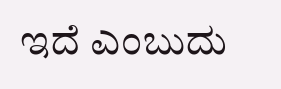ಇದೆ ಎಂಬುದು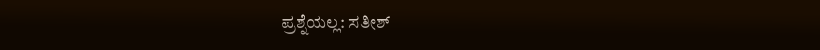ಪ್ರಶ್ನೆಯಲ್ಲ: ಸತೀಶ್‌